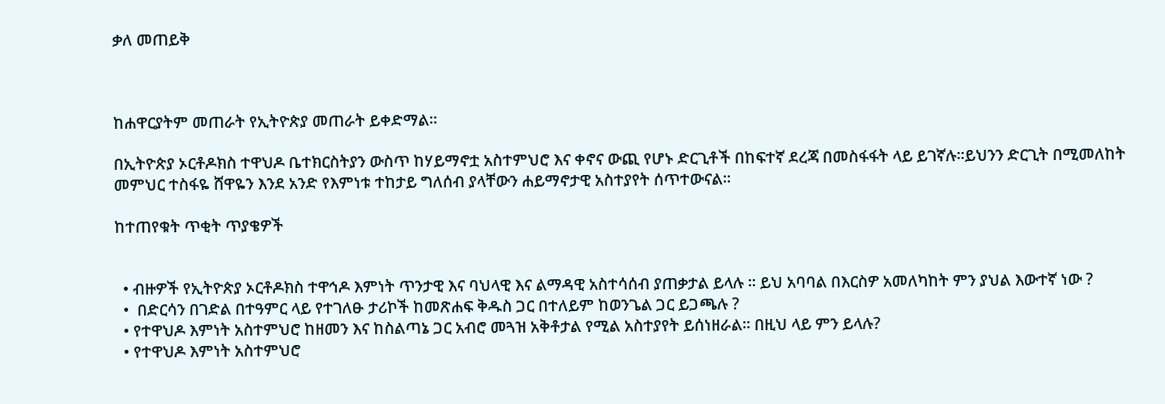ቃለ መጠይቅ



ከሐዋርያትም መጠራት የኢትዮጵያ መጠራት ይቀድማል፡፡

በኢትዮጵያ ኦርቶዶክስ ተዋህዶ ቤተክርስትያን ውስጥ ከሃይማኖቷ አስተምህሮ እና ቀኖና ውጪ የሆኑ ድርጊቶች በከፍተኛ ደረጃ በመስፋፋት ላይ ይገኛሉ፡፡ይህንን ድርጊት በሚመለከት መምህር ተስፋዬ ሸዋዬን እንደ አንድ የእምነቱ ተከታይ ግለሰብ ያላቸውን ሐይማኖታዊ አስተያየት ሰጥተውናል፡፡

ከተጠየቁት ጥቂት ጥያቄዎች


  • ብዙዎች የኢትዮጵያ ኦርቶዶክስ ተዋኅዶ እምነት ጥንታዊ እና ባህላዊ እና ልማዳዊ አስተሳሰብ ያጠቃታል ይላሉ ፡፡ ይህ አባባል በእርስዎ አመለካከት ምን ያህል እውተኛ ነው ?
  •  በድርሳን በገድል በተዓምር ላይ የተገለፁ ታሪኮች ከመጽሐፍ ቅዱስ ጋር በተለይም ከወንጌል ጋር ይጋጫሉ ?
  • የተዋህዶ እምነት አስተምህሮ ከዘመን እና ከስልጣኔ ጋር አብሮ መጓዝ አቅቶታል የሚል አስተያየት ይሰነዘራል፡፡ በዚህ ላይ ምን ይላሉ?
  • የተዋህዶ እምነት አስተምህሮ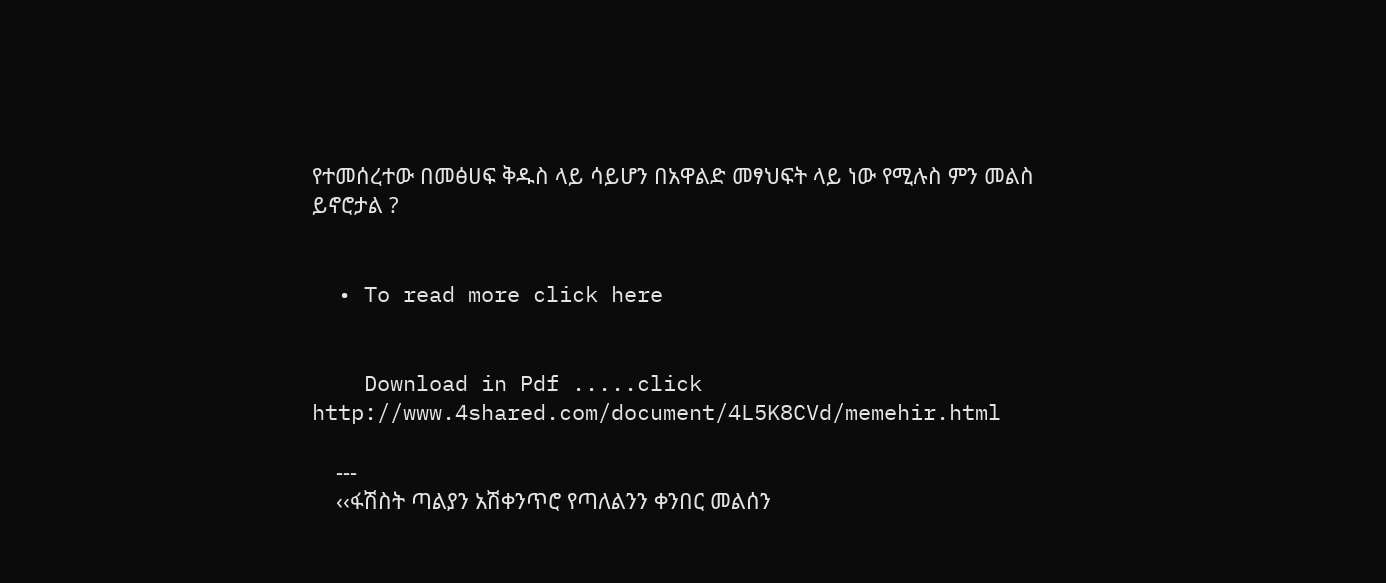የተመሰረተው በመፅሀፍ ቅዱስ ላይ ሳይሆን በአዋልድ መፃህፍት ላይ ነው የሚሉስ ምን መልስ ይኖሮታል ?


  • To read more click here


    Download in Pdf .....click http://www.4shared.com/document/4L5K8CVd/memehir.html

    ---
    ‹‹ፋሽስት ጣልያን አሽቀንጥሮ የጣለልንን ቀንበር መልሰን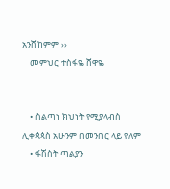አንሸከምም ››
    መምህር ተስፋዬ ሸዋዬ


    • ስልጣነ ክህነት የሚያላብስ ሊቀጳጳስ አሁንም በመንበር ላይ የለም
    • ፋሽስት ጣልያን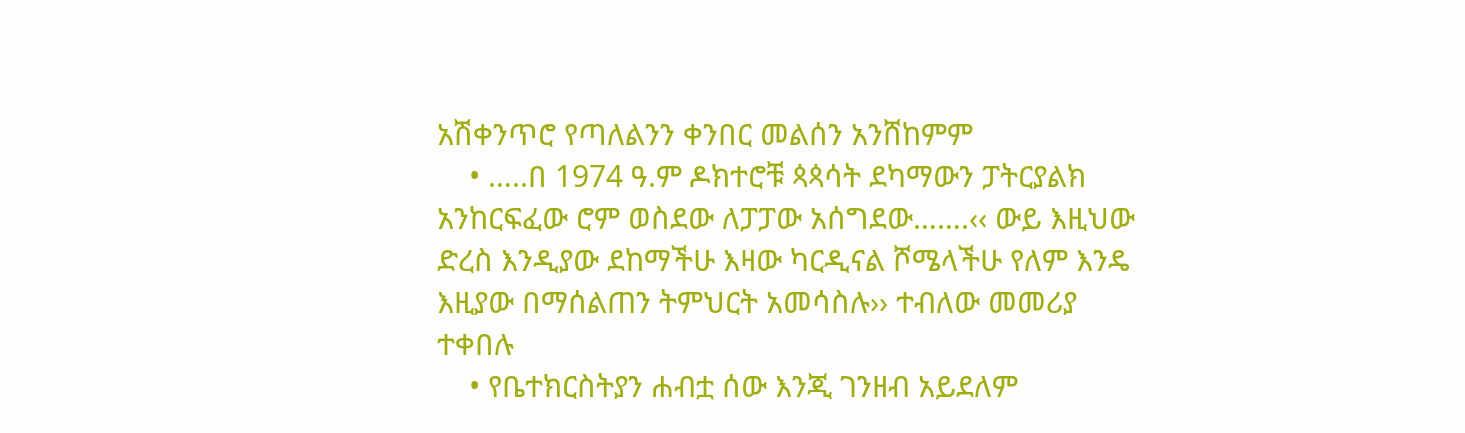አሽቀንጥሮ የጣለልንን ቀንበር መልሰን አንሸከምም
    • …..በ 1974 ዓ.ም ዶክተሮቹ ጳጳሳት ደካማውን ፓትርያልክ አንከርፍፈው ሮም ወስደው ለፓፓው አሰግደው…….‹‹ ውይ እዚህው ድረስ እንዲያው ደከማችሁ እዛው ካርዲናል ሾሜላችሁ የለም እንዴ እዚያው በማሰልጠን ትምህርት አመሳስሉ›› ተብለው መመሪያ ተቀበሉ
    • የቤተክርስትያን ሐብቷ ሰው እንጂ ገንዘብ አይደለም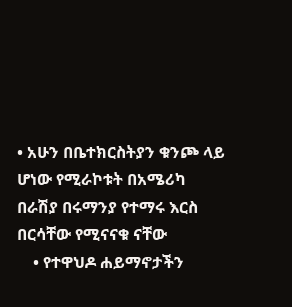• አሁን በቤተክርስትያን ቁንጮ ላይ ሆነው የሚራኮቱት በአሜሪካ በራሽያ በሩማንያ የተማሩ እርስ በርሳቸው የሚናናቁ ናቸው
    • የተዋህዶ ሐይማኖታችን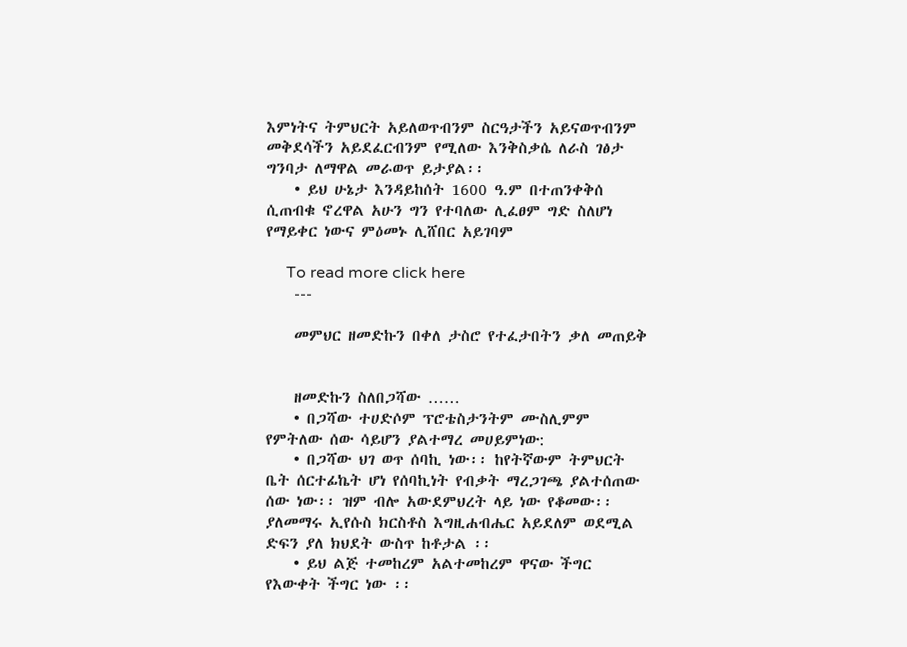እምነትና ትምህርት አይለወጥብንም ስርዓታችን አይናወጥብንም መቅደሳችን አይደፈርብንም የሚለው እንቅስቃሴ ለራስ ገፅታ ግንባታ ለማዋል መራወጥ ይታያል፡፡
    • ይህ ሁኔታ እንዳይከሰት 1600 ዓ.ም በተጠንቀቅሰ ሲጠብቁ ኖረዋል አሁን ግን የተባለው ሊፈፀም ግድ ስለሆነ የማይቀር ነውና ምዕመኑ ሊሸበር አይገባም

     To read more click here
    ---

    መምህር ዘመድኩን በቀለ ታስሮ የተፈታበትን ቃለ መጠይቅ


    ዘመድኩን ስለበጋሻው ……
    • በጋሻው ተሀድሶም ፕሮቴስታንትም ሙስሊምም የምትለው ሰው ሳይሆን ያልተማረ መሀይምነው:
    • በጋሻው ህገ ወጥ ሰባኪ ነው፡፡ ከየትኛውም ትምህርት ቤት ሰርተፊኬት ሆነ የሰባኪነት የብቃት ማረጋገጫ ያልተሰጠው ሰው ነው፡፡ ዝም ብሎ አውደምህረት ላይ ነው የቆመው፡፡ ያለመማሩ ኢየሱስ ክርስቶስ እግዚሐብሔር አይደለም ወደሚል ድፍን ያለ ክህደት ውስጥ ከቶታል ፡፡
    • ይህ ልጅ ተመከረም አልተመከረም ዋናው ችግር የእውቀት ችግር ነው ፡፡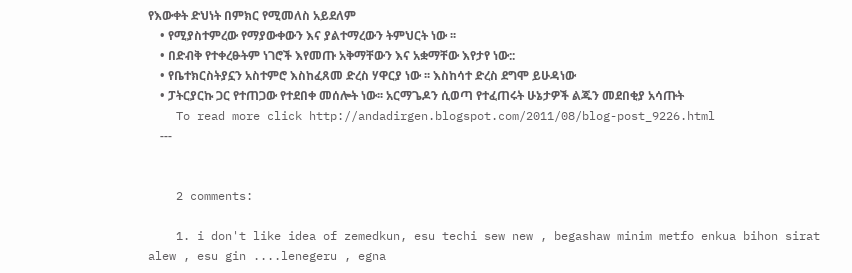የእውቀት ድህነት በምክር የሚመለስ አይደለም
    • የሚያስተምረው የማያውቀውን እና ያልተማረውን ትምህርት ነው ፡፡
    • በድብቅ የተቀረፁትም ነገሮች እየመጡ አቅማቸውን እና አቋማቸው እየታየ ነው::
    • የቤተክርስትያኗን አስተምሮ እስከፈጸመ ድረስ ሃዋርያ ነው ፡፡ እስከሳተ ድረስ ደግሞ ይሁዳነው
    • ፓትርያርኩ ጋር የተጠጋው የተደበቀ መሰሎት ነው፡፡ አርማጌዶን ሲወጣ የተፈጠሩት ሁኔታዎች ልጁን መደበቂያ አሳጡት
    To read more click http://andadirgen.blogspot.com/2011/08/blog-post_9226.html
    ---


    2 comments:

    1. i don't like idea of zemedkun, esu techi sew new , begashaw minim metfo enkua bihon sirat alew , esu gin ....lenegeru , egna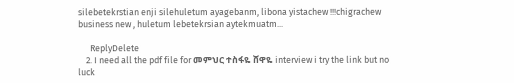silebetekrstian enji silehuletum ayagebanm, libona yistachew !!!chigrachew business new , huletum lebetekrsian aytekmuatm...

      ReplyDelete
    2. I need all the pdf file for መምህር ተስፋዬ ሸዋዬ interview i try the link but no luck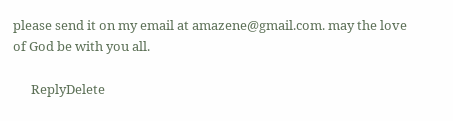please send it on my email at amazene@gmail.com. may the love of God be with you all.

      ReplyDelete